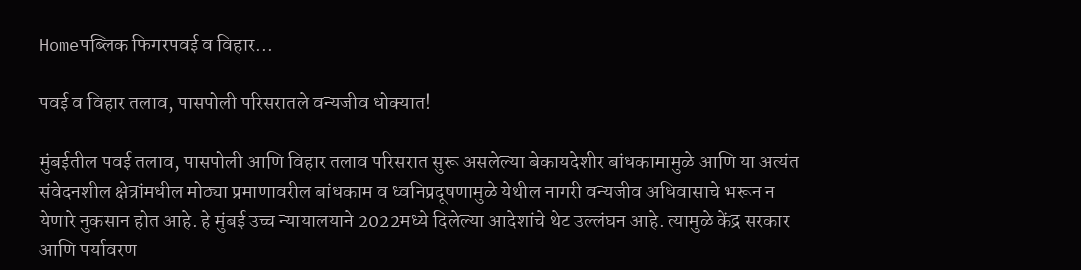Homeपब्लिक फिगरपवई व विहार...

पवई व विहार तलाव, पासपोली परिसरातले वन्यजीव धोक्यात!

मुंबईतील पवई तलाव, पासपोली आणि विहार तलाव परिसरात सुरू असलेल्या बेकायदेशीर बांधकामामुळे आणि या अत्यंत संवेदनशील क्षेत्रांमधील मोठ्या प्रमाणावरील बांधकाम व ध्वनिप्रदूषणामुळे येथील नागरी वन्यजीव अधिवासाचे भरून न येणारे नुकसान होत आहे. हे मुंबई उच्च न्यायालयाने 2022मध्ये दिलेल्या आदेशांचे थेट उल्लंघन आहे. त्यामुळे केंद्र सरकार आणि पर्यावरण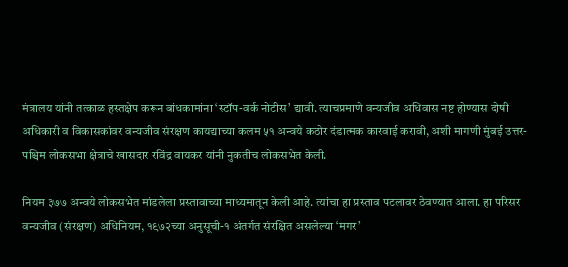मंत्रालय यांनी तत्काळ हस्तक्षेप करून बांधकामांना ‘स्टॉप-वर्क नोटीस’ द्यावी. त्याचप्रमाणे वन्यजीव अधिवास नष्ट होण्यास दोषी अधिकारी व विकासकांवर वन्यजीव संरक्षण कायद्याच्या कलम ५१ अन्वये कठोर दंडात्मक कारवाई करावी, अशी मागणी मुंबई उत्तर-पश्चिम लोकसभा क्षेत्राचे खासदार रविंद्र वायकर यांनी नुकतीच लोकसभेत केली.

नियम ३७७ अन्वये लोकसभेत मांडलेला प्रस्तावाच्या माध्यमातून केली आहे. त्यांचा हा प्रस्ताव पटलावर ठेवण्यात आला. हा परिसर वन्यजीव (संरक्षण) अधिनियम, १९७२च्या अनुसूची-१ अंतर्गत संरक्षित असलेल्या ‘मगर’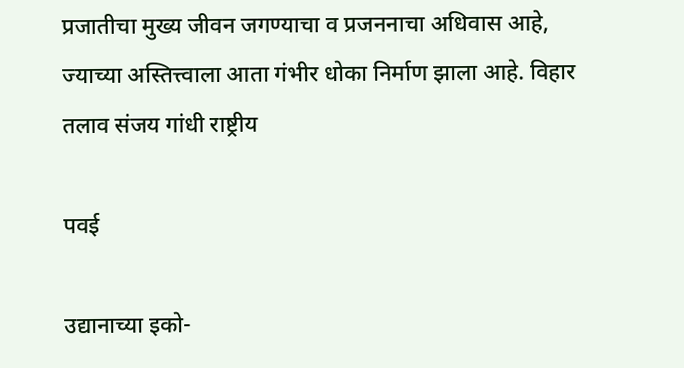प्रजातीचा मुख्य जीवन जगण्याचा व प्रजननाचा अधिवास आहे, ज्याच्या अस्तित्त्वाला आता गंभीर धोका निर्माण झाला आहे. विहार तलाव संजय गांधी राष्ट्रीय

पवई

उद्यानाच्या इको-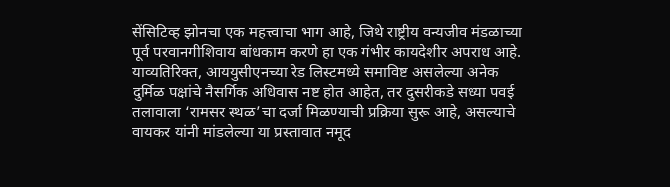सेंसिटिव्ह झोनचा एक महत्त्वाचा भाग आहे, जिथे राष्ट्रीय वन्यजीव मंडळाच्या पूर्व परवानगीशिवाय बांधकाम करणे हा एक गंभीर कायदेशीर अपराध आहे. याव्यतिरिक्त, आययुसीएनच्या रेड लिस्टमध्ये समाविष्ट असलेल्या अनेक दुर्मिळ पक्षांचे नैसर्गिक अधिवास नष्ट होत आहेत, तर दुसरीकडे सध्या पवई तलावाला ‘रामसर स्थळ’चा दर्जा मिळण्याची प्रक्रिया सुरू आहे, असल्याचे वायकर यांनी मांडलेल्या या प्रस्तावात नमूद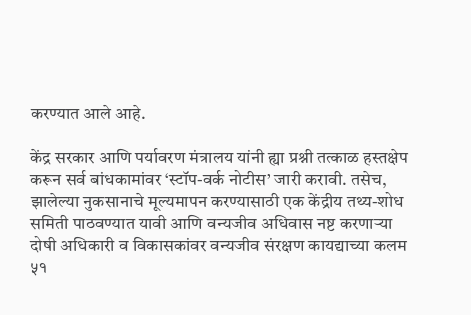करण्यात आले आहे.

केंद्र सरकार आणि पर्यावरण मंत्रालय यांनी ह्या प्रश्नी तत्काळ हस्तक्षेप करून सर्व बांधकामांवर ‘स्टॉप-वर्क नोटीस’ जारी करावी. तसेच, झालेल्या नुकसानाचे मूल्यमापन करण्यासाठी एक केंद्रीय तथ्य-शोध समिती पाठवण्यात यावी आणि वन्यजीव अधिवास नष्ट करणाऱ्या दोषी अधिकारी व विकासकांवर वन्यजीव संरक्षण कायद्याच्या कलम ५१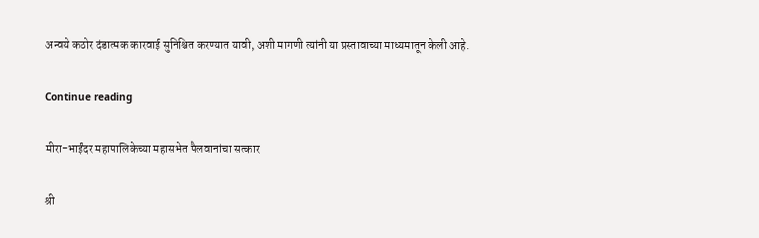अन्वये कठोर दंडात्मक कारवाई सुनिश्चित करण्यात यावी, अशी मागणी त्यांनी या प्रस्तावाच्या माध्यमातून केली आहे.

Continue reading

मीरा-भाईंदर महापालिकेच्या महासभेत पैलवानांचा सत्कार

श्री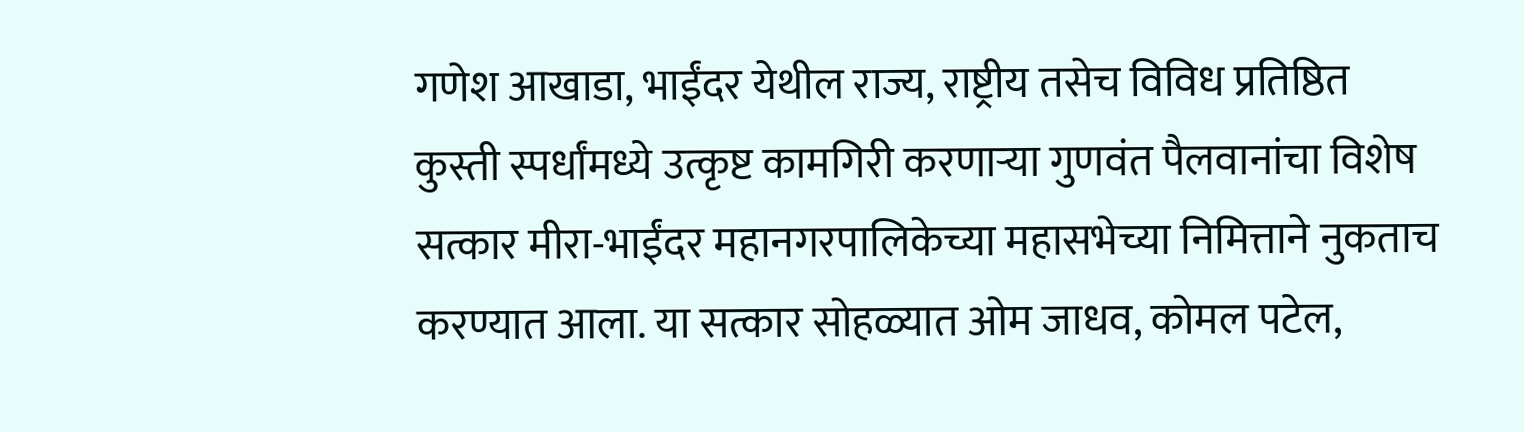गणेश आखाडा, भाईंदर येथील राज्य, राष्ट्रीय तसेच विविध प्रतिष्ठित कुस्ती स्पर्धांमध्ये उत्कृष्ट कामगिरी करणाऱ्या गुणवंत पैलवानांचा विशेष सत्कार मीरा-भाईंदर महानगरपालिकेच्या महासभेच्या निमित्ताने नुकताच करण्यात आला. या सत्कार सोहळ्यात ओम जाधव, कोमल पटेल,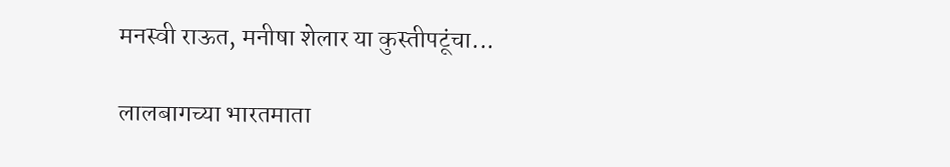मनस्वी राऊत, मनीषा शेलार या कुस्तीपटूंचा...

लालबागच्या भारतमाता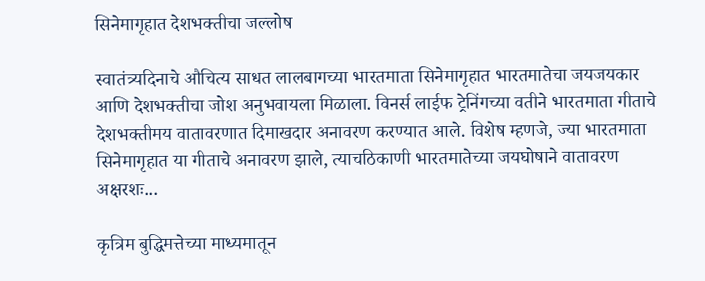सिनेमागृहात देशभक्तीचा जल्लोष

स्वातंत्र्यदिनाचे औचित्य साधत लालबागच्या भारतमाता सिनेमागृहात भारतमातेचा जयजयकार आणि देशभक्तीचा जोश अनुभवायला मिळाला. विनर्स लाईफ ट्रेनिंगच्या वतीने भारतमाता गीताचे देशभक्तीमय वातावरणात दिमाखदार अनावरण करण्यात आले. विशेष म्हणजे, ज्या भारतमाता सिनेमागृहात या गीताचे अनावरण झाले, त्याचठिकाणी भारतमातेच्या जयघोषाने वातावरण अक्षरशः...

कृत्रिम बुद्धिमत्तेच्या माध्यमातून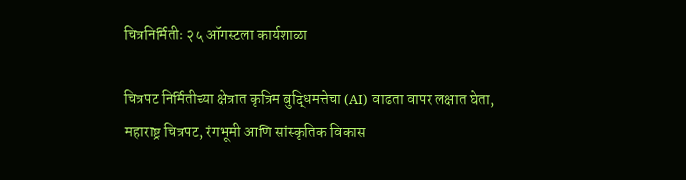चित्रनिर्मितीः २५ ऑगस्टला कार्यशाळा

चित्रपट निर्मितीच्या क्षेत्रात कृत्रिम बुद्धिमत्तेचा (AI) वाढता वापर लक्षात घेता, महाराष्ट्र चित्रपट, रंगभूमी आणि सांस्कृतिक विकास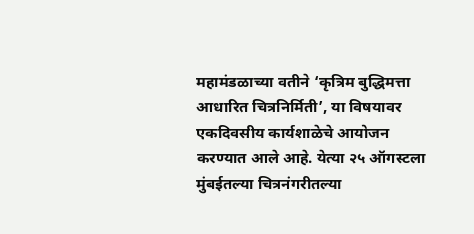महामंडळाच्या वतीने ‘कृत्रिम बुद्धिमत्ता आधारित चित्रनिर्मिती’, या विषयावर एकदिवसीय कार्यशाळेचे आयोजन करण्यात आले आहे. येत्या २५ ऑगस्टला मुंबईतल्या चित्रनंगरीतल्या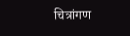चित्रांगण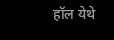हॉल येथे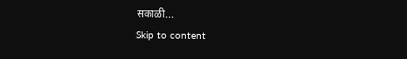सकाळी...
Skip to content